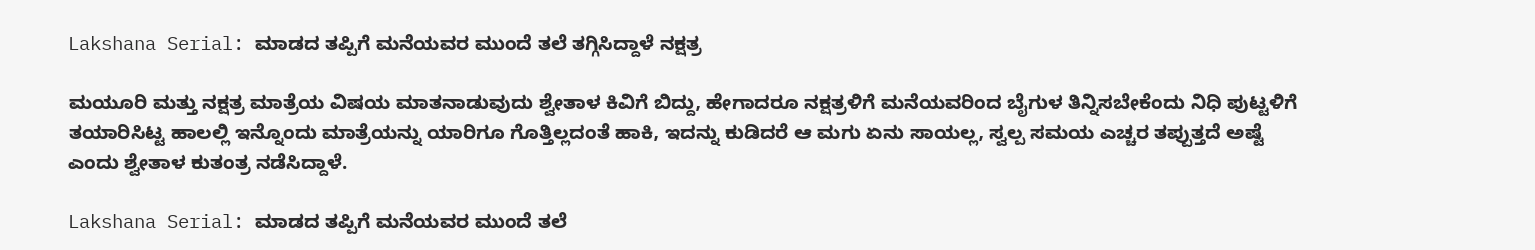Lakshana Serial: ಮಾಡದ ತಪ್ಪಿಗೆ ಮನೆಯವರ ಮುಂದೆ ತಲೆ ತಗ್ಗಿಸಿದ್ದಾಳೆ ನಕ್ಷತ್ರ

ಮಯೂರಿ ಮತ್ತು ನಕ್ಷತ್ರ ಮಾತ್ರೆಯ ವಿಷಯ ಮಾತನಾಡುವುದು ಶ್ವೇತಾಳ ಕಿವಿಗೆ ಬಿದ್ದು, ಹೇಗಾದರೂ ನಕ್ಷತ್ರಳಿಗೆ ಮನೆಯವರಿಂದ ಬೈಗುಳ ತಿನ್ನಿಸಬೇಕೆಂದು ನಿಧಿ ಪುಟ್ಟಳಿಗೆ ತಯಾರಿಸಿಟ್ಟ ಹಾಲಲ್ಲಿ ಇನ್ನೊಂದು ಮಾತ್ರೆಯನ್ನು ಯಾರಿಗೂ ಗೊತ್ತಿಲ್ಲದಂತೆ ಹಾಕಿ, ಇದನ್ನು ಕುಡಿದರೆ ಆ ಮಗು ಏನು ಸಾಯಲ್ಲ, ಸ್ವಲ್ಪ ಸಮಯ ಎಚ್ಚರ ತಪ್ಪುತ್ತದೆ ಅಷ್ಟೆ ಎಂದು ಶ್ವೇತಾಳ ಕುತಂತ್ರ ನಡೆಸಿದ್ದಾಳೆ.

Lakshana Serial: ಮಾಡದ ತಪ್ಪಿಗೆ ಮನೆಯವರ ಮುಂದೆ ತಲೆ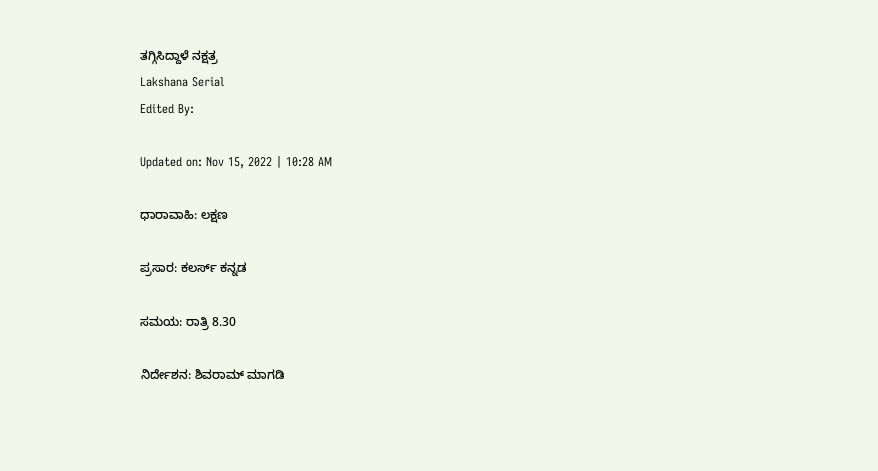ತಗ್ಗಿಸಿದ್ದಾಳೆ ನಕ್ಷತ್ರ
Lakshana Serial
Edited By:

Updated on: Nov 15, 2022 | 10:28 AM

ಧಾರಾವಾಹಿ: ಲಕ್ಷಣ

ಪ್ರಸಾರ: ಕಲರ್ಸ್ ಕನ್ನಡ

ಸಮಯ: ರಾತ್ರಿ 8.30

ನಿರ್ದೇಶನ: ಶಿವರಾಮ್ ಮಾಗಡಿ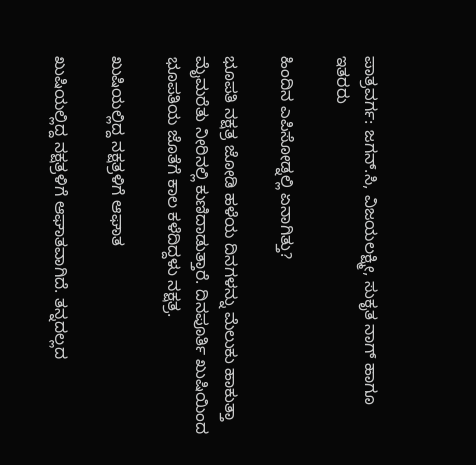ಪಾತ್ರವರ್ಗ: ಜಗನ್.ಸಿ, ವಿಜಯಲಕ್ಷ್ಮೀ, ಸುಕೃತ ನಾಗ್ ಹಾಗೂ ಇತರರು

ಹಿಂದಿನ ಎಪಿಸೋಡ್ನಲ್ಲಿ ಏನಾಗಿತ್ತು?

ಭೂಪತಿ ನಕ್ಷತ್ರ ಜೋಡಿ ಹಳೆಯ ದಿನಗಳನ್ನು ಮೆಲುಕು ಹಾಕುತ್ತಾ ಮೈಮರೆತು ನೀರಿನಲ್ಲಿ ಕುಣಿದಾಡುತ್ತಾರೆ. ದಿನಪೂರ್ತಿ ಖುಷಿಯಿಂದ ಭೂಪತಿಯ ಜೊತೆಗೆ ಕಾಲ ಕಳೆದಿದ್ದಳು ನಕ್ಷತ್ರ.

ಖುಷಿಯಲ್ಲಿದ್ದ ನಕ್ಷತ್ರಳಿಗೆ ಆಘಾತ

ಖುಷಿಯಲ್ಲಿದ್ದ ನಕ್ಷತ್ರಳಿಗೆ ಆಘಾತವಾಗಿದೆ. ತನ್ನದಲ್ಲದ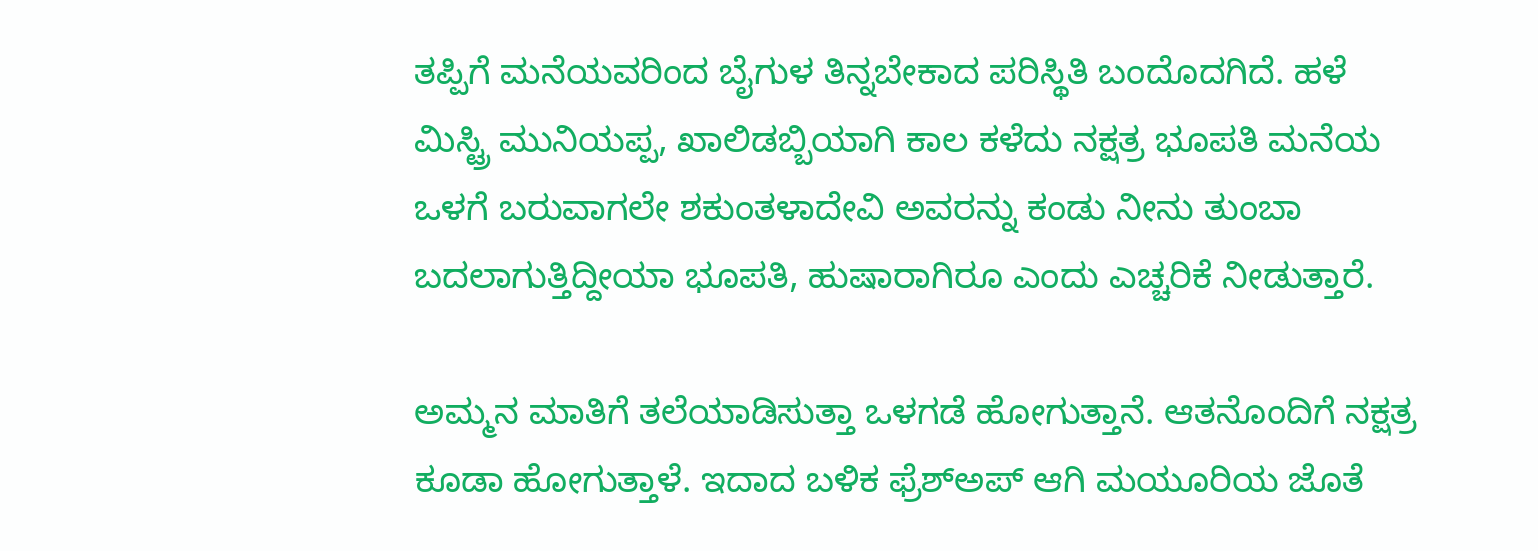ತಪ್ಪಿಗೆ ಮನೆಯವರಿಂದ ಬೈಗುಳ ತಿನ್ನಬೇಕಾದ ಪರಿಸ್ಥಿತಿ ಬಂದೊದಗಿದೆ. ಹಳೆ ಮಿಸ್ಟ್ರಿ ಮುನಿಯಪ್ಪ, ಖಾಲಿಡಬ್ಬಿಯಾಗಿ ಕಾಲ ಕಳೆದು ನಕ್ಷತ್ರ ಭೂಪತಿ ಮನೆಯ ಒಳಗೆ ಬರುವಾಗಲೇ ಶಕುಂತಳಾದೇವಿ ಅವರನ್ನು ಕಂಡು ನೀನು ತುಂಬಾ ಬದಲಾಗುತ್ತಿದ್ದೀಯಾ ಭೂಪತಿ, ಹುಷಾರಾಗಿರೂ ಎಂದು ಎಚ್ಚರಿಕೆ ನೀಡುತ್ತಾರೆ.

ಅಮ್ಮನ ಮಾತಿಗೆ ತಲೆಯಾಡಿಸುತ್ತಾ ಒಳಗಡೆ ಹೋಗುತ್ತಾನೆ. ಆತನೊಂದಿಗೆ ನಕ್ಷತ್ರ ಕೂಡಾ ಹೋಗುತ್ತಾಳೆ. ಇದಾದ ಬಳಿಕ ಫ್ರೆಶ್‌ಅಪ್ ಆಗಿ ಮಯೂರಿಯ ಜೊತೆ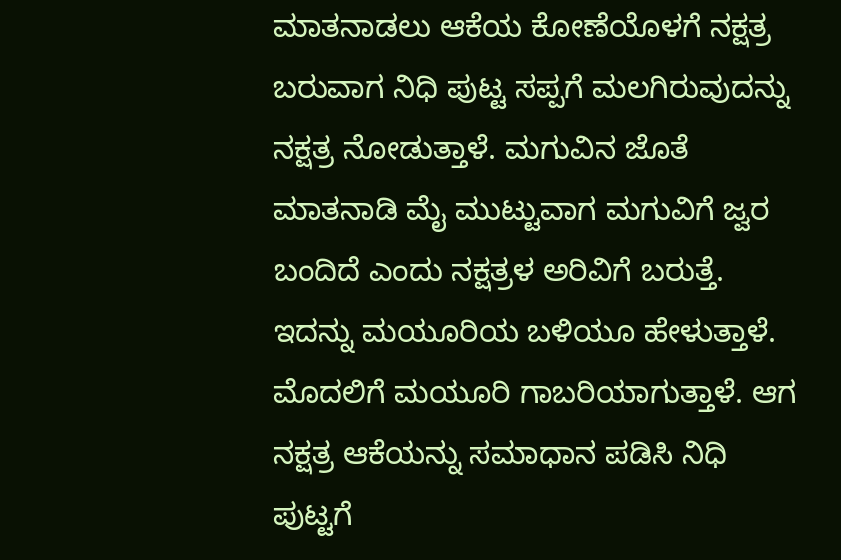ಮಾತನಾಡಲು ಆಕೆಯ ಕೋಣೆಯೊಳಗೆ ನಕ್ಷತ್ರ ಬರುವಾಗ ನಿಧಿ ಪುಟ್ಟ ಸಪ್ಪಗೆ ಮಲಗಿರುವುದನ್ನು ನಕ್ಷತ್ರ ನೋಡುತ್ತಾಳೆ. ಮಗುವಿನ ಜೊತೆ ಮಾತನಾಡಿ ಮೈ ಮುಟ್ಟುವಾಗ ಮಗುವಿಗೆ ಜ್ವರ ಬಂದಿದೆ ಎಂದು ನಕ್ಷತ್ರಳ ಅರಿವಿಗೆ ಬರುತ್ತೆ. ಇದನ್ನು ಮಯೂರಿಯ ಬಳಿಯೂ ಹೇಳುತ್ತಾಳೆ. ಮೊದಲಿಗೆ ಮಯೂರಿ ಗಾಬರಿಯಾಗುತ್ತಾಳೆ. ಆಗ ನಕ್ಷತ್ರ ಆಕೆಯನ್ನು ಸಮಾಧಾನ ಪಡಿಸಿ ನಿಧಿ ಪುಟ್ಟಗೆ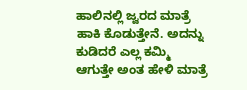ಹಾಲಿನಲ್ಲಿ ಜ್ವರದ ಮಾತ್ರೆ ಹಾಕಿ ಕೊಡುತ್ತೇನೆ. ಅದನ್ನು ಕುಡಿದರೆ ಎಲ್ಲ ಕಮ್ಮಿ ಆಗುತ್ತೇ ಅಂತ ಹೇಳಿ ಮಾತ್ರೆ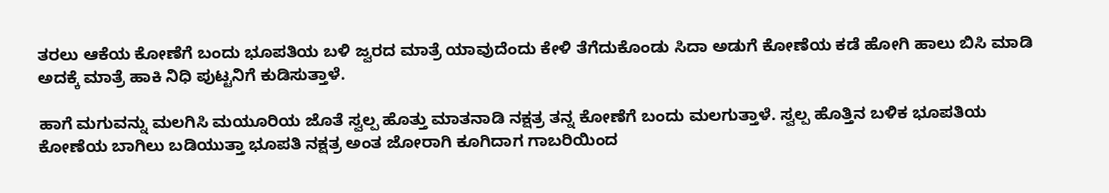ತರಲು ಆಕೆಯ ಕೋಣೆಗೆ ಬಂದು ಭೂಪತಿಯ ಬಳಿ ಜ್ವರದ ಮಾತ್ರೆ ಯಾವುದೆಂದು ಕೇಳಿ ತೆಗೆದುಕೊಂಡು ಸಿದಾ ಅಡುಗೆ ಕೋಣೆಯ ಕಡೆ ಹೋಗಿ ಹಾಲು ಬಿಸಿ ಮಾಡಿ ಅದಕ್ಕೆ ಮಾತ್ರೆ ಹಾಕಿ ನಿಧಿ ಪುಟ್ಟನಿಗೆ ಕುಡಿಸುತ್ತಾಳೆ.

ಹಾಗೆ ಮಗುವನ್ನು ಮಲಗಿಸಿ ಮಯೂರಿಯ ಜೊತೆ ಸ್ವಲ್ಪ ಹೊತ್ತು ಮಾತನಾಡಿ ನಕ್ಷತ್ರ ತನ್ನ ಕೋಣೆಗೆ ಬಂದು ಮಲಗುತ್ತಾಳೆ. ಸ್ವಲ್ಪ ಹೊತ್ತಿನ ಬಳಿಕ ಭೂಪತಿಯ ಕೋಣೆಯ ಬಾಗಿಲು ಬಡಿಯುತ್ತಾ ಭೂಪತಿ ನಕ್ಷತ್ರ ಅಂತ ಜೋರಾಗಿ ಕೂಗಿದಾಗ ಗಾಬರಿಯಿಂದ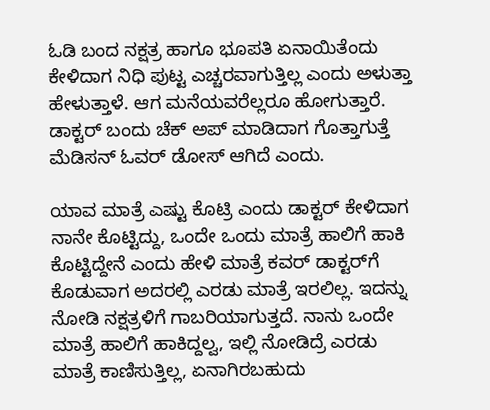ಓಡಿ ಬಂದ ನಕ್ಷತ್ರ ಹಾಗೂ ಭೂಪತಿ ಏನಾಯಿತೆಂದು ಕೇಳಿದಾಗ ನಿಧಿ ಪುಟ್ಟ ಎಚ್ಚರವಾಗುತ್ತಿಲ್ಲ ಎಂದು ಅಳುತ್ತಾ ಹೇಳುತ್ತಾಳೆ. ಆಗ ಮನೆಯವರೆಲ್ಲರೂ ಹೋಗುತ್ತಾರೆ. ಡಾಕ್ಟರ್ ಬಂದು ಚೆಕ್ ಅಪ್ ಮಾಡಿದಾಗ ಗೊತ್ತಾಗುತ್ತೆ ಮೆಡಿಸನ್ ಓವರ್ ಡೋಸ್ ಆಗಿದೆ ಎಂದು.

ಯಾವ ಮಾತ್ರೆ ಎಷ್ಟು ಕೊಟ್ರಿ ಎಂದು ಡಾಕ್ಟರ್ ಕೇಳಿದಾಗ ನಾನೇ ಕೊಟ್ಟಿದ್ದು, ಒಂದೇ ಒಂದು ಮಾತ್ರೆ ಹಾಲಿಗೆ ಹಾಕಿ ಕೊಟ್ಟಿದ್ದೇನೆ ಎಂದು ಹೇಳಿ ಮಾತ್ರೆ ಕವರ್ ಡಾಕ್ಟರ್‌ಗೆ ಕೊಡುವಾಗ ಅದರಲ್ಲಿ ಎರಡು ಮಾತ್ರೆ ಇರಲಿಲ್ಲ. ಇದನ್ನು ನೋಡಿ ನಕ್ಷತ್ರಳಿಗೆ ಗಾಬರಿಯಾಗುತ್ತದೆ. ನಾನು ಒಂದೇ ಮಾತ್ರೆ ಹಾಲಿಗೆ ಹಾಕಿದ್ದಲ್ವ, ಇಲ್ಲಿ ನೋಡಿದ್ರೆ ಎರಡು ಮಾತ್ರೆ ಕಾಣಿಸುತ್ತಿಲ್ಲ, ಏನಾಗಿರಬಹುದು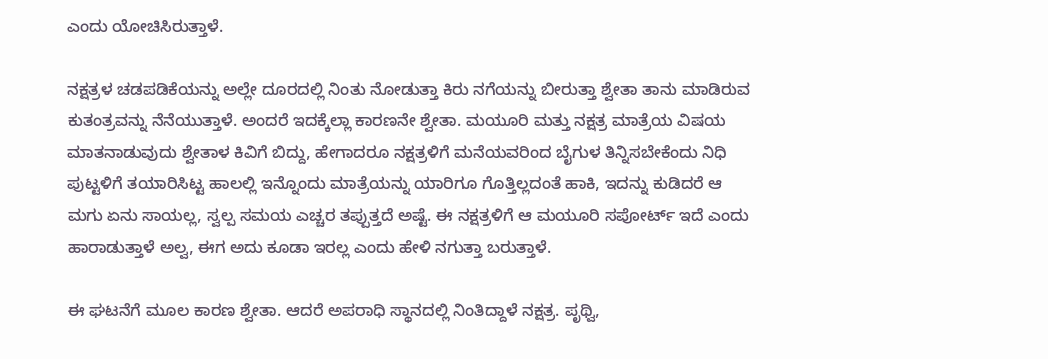ಎಂದು ಯೋಚಿಸಿರುತ್ತಾಳೆ.

ನಕ್ಷತ್ರಳ ಚಡಪಡಿಕೆಯನ್ನು ಅಲ್ಲೇ ದೂರದಲ್ಲಿ ನಿಂತು ನೋಡುತ್ತಾ ಕಿರು ನಗೆಯನ್ನು ಬೀರುತ್ತಾ ಶ್ವೇತಾ ತಾನು ಮಾಡಿರುವ ಕುತಂತ್ರವನ್ನು ನೆನೆಯುತ್ತಾಳೆ. ಅಂದರೆ ಇದಕ್ಕೆಲ್ಲಾ ಕಾರಣನೇ ಶ್ವೇತಾ. ಮಯೂರಿ ಮತ್ತು ನಕ್ಷತ್ರ ಮಾತ್ರೆಯ ವಿಷಯ ಮಾತನಾಡುವುದು ಶ್ವೇತಾಳ ಕಿವಿಗೆ ಬಿದ್ದು, ಹೇಗಾದರೂ ನಕ್ಷತ್ರಳಿಗೆ ಮನೆಯವರಿಂದ ಬೈಗುಳ ತಿನ್ನಿಸಬೇಕೆಂದು ನಿಧಿ ಪುಟ್ಟಳಿಗೆ ತಯಾರಿಸಿಟ್ಟ ಹಾಲಲ್ಲಿ ಇನ್ನೊಂದು ಮಾತ್ರೆಯನ್ನು ಯಾರಿಗೂ ಗೊತ್ತಿಲ್ಲದಂತೆ ಹಾಕಿ, ಇದನ್ನು ಕುಡಿದರೆ ಆ ಮಗು ಏನು ಸಾಯಲ್ಲ, ಸ್ವಲ್ಪ ಸಮಯ ಎಚ್ಚರ ತಪ್ಪುತ್ತದೆ ಅಷ್ಟೆ. ಈ ನಕ್ಷತ್ರಳಿಗೆ ಆ ಮಯೂರಿ ಸಪೋರ್ಟ್ ಇದೆ ಎಂದು ಹಾರಾಡುತ್ತಾಳೆ ಅಲ್ವ, ಈಗ ಅದು ಕೂಡಾ ಇರಲ್ಲ ಎಂದು ಹೇಳಿ ನಗುತ್ತಾ ಬರುತ್ತಾಳೆ.

ಈ ಘಟನೆಗೆ ಮೂಲ ಕಾರಣ ಶ್ವೇತಾ. ಆದರೆ ಅಪರಾಧಿ ಸ್ಥಾನದಲ್ಲಿ ನಿಂತಿದ್ದಾಳೆ ನಕ್ಷತ್ರ. ಪೃಥ್ವಿ,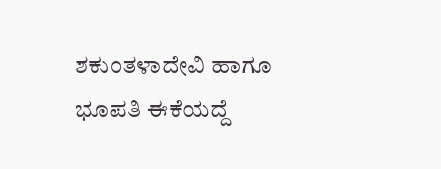ಶಕುಂತಳಾದೇವಿ ಹಾಗೂ ಭೂಪತಿ ಈಕೆಯದ್ದೆ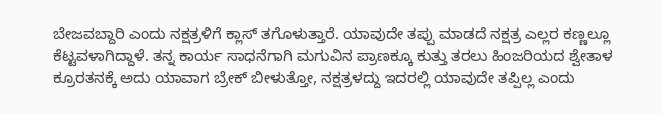ಬೇಜವಬ್ದಾರಿ ಎಂದು ನಕ್ಷತ್ರಳಿಗೆ ಕ್ಲಾಸ್ ತಗೊಳುತ್ತಾರೆ. ಯಾವುದೇ ತಪ್ಪು ಮಾಡದೆ ನಕ್ಷತ್ರ ಎಲ್ಲರ ಕಣ್ಣಲ್ಲೂ ಕೆಟ್ಟವಳಾಗಿದ್ದಾಳೆ. ತನ್ನ ಕಾರ್ಯ ಸಾಧನೆಗಾಗಿ ಮಗುವಿನ ಪ್ರಾಣಕ್ಕೂ ಕುತ್ತು ತರಲು ಹಿಂಜರಿಯದ ಶ್ವೇತಾಳ ಕ್ರೂರತನಕ್ಕೆ ಅದು ಯಾವಾಗ ಬ್ರೇಕ್ ಬೀಳುತ್ತೋ, ನಕ್ಷತ್ರಳದ್ದು ಇದರಲ್ಲಿ ಯಾವುದೇ ತಪ್ಪಿಲ್ಲ ಎಂದು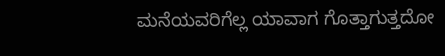ಮನೆಯವರಿಗೆಲ್ಲ ಯಾವಾಗ ಗೊತ್ತಾಗುತ್ತದೋ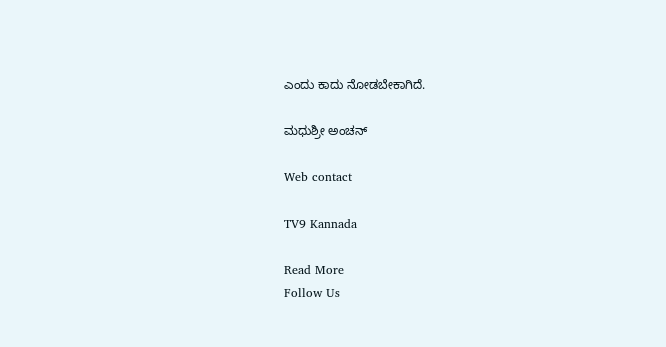ಎಂದು ಕಾದು ನೋಡಬೇಕಾಗಿದೆ.

ಮಧುಶ್ರೀ ಅಂಚನ್

Web contact

TV9 Kannada

Read More
Follow Us